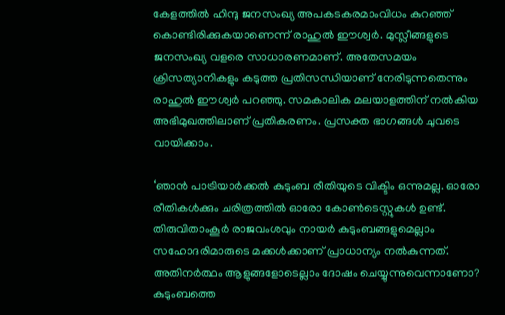കേളത്തില്‍ ഹിന്ദു ജനസംഖ്യ അപകടകരമാംവിധം കുറഞ്ഞ് കൊണ്ടിരിക്കുകയാണെന്ന് രാഹുല്‍ ഈശ്വർ. മുസ്ലീങ്ങളുടെ ജനസംഖ്യ വളരെ സാധാരണമാണ്. അതേസമയം ക്രിസത്യാനികളും കടുത്ത പ്രതിസന്ധിയാണ് നേരിടുന്നതെന്നും രാഹുല്‍ ഈശ്വർ പറഞ്ഞു. സമകാലിക മലയാളത്തിന് നല്‍കിയ അഭിമുഖത്തിലാണ് പ്രതികരണം. പ്രസക്ത ഭാഗങ്ങൾ ചുവടെ വായിക്കാം.

‘ഞാൻ പാട്രിയാർക്കല്‍ കുടുംബ രീതിയുടെ വിക്ടിം ഒന്നുമല്ല. ഓരോ രീതികള്‍ക്കും ചരിത്രത്തില്‍ ഓരോ കോണ്‍ടെസ്റ്റുകള്‍ ഉണ്ട്. തിരുവിതാംകൂർ രാജവംശവും നായർ കുടുംബങ്ങളുമെല്ലാം സഹോദരിമാരുടെ മക്കള്‍ക്കാണ് പ്രാധാന്യം നല്‍കുന്നത്. അതിനർത്ഥം ആളുങ്ങളോടെല്ലാം ദോഷം ചെയ്യുന്നുവെന്നാണോ? കുടുംബത്തെ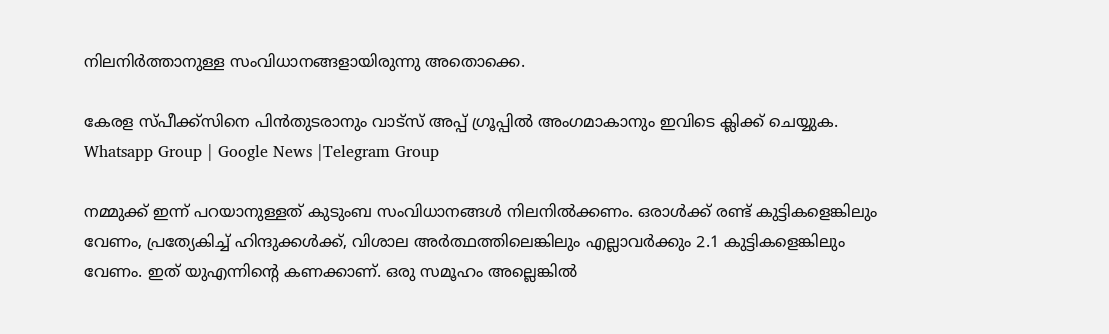നിലനിർത്താനുള്ള സംവിധാനങ്ങളായിരുന്നു അതൊക്കെ.

കേരള സ്പീക്ക്സിനെ പിൻതുടരാനും വാട്സ് അപ്പ് ഗ്രൂപ്പിൽ അംഗമാകാനും ഇവിടെ ക്ലിക്ക് ചെയ്യുക. Whatsapp Group | Google News |Telegram Group

നമ്മുക്ക് ഇന്ന് പറയാനുള്ളത് കുടുംബ സംവിധാനങ്ങള്‍ നിലനില്‍ക്കണം. ഒരാള്‍ക്ക് രണ്ട് കുട്ടികളെങ്കിലും വേണം, പ്രത്യേകിച്ച്‌ ഹിന്ദുക്കള്‍ക്ക്, വിശാല അർത്ഥത്തിലെങ്കിലും എല്ലാവർക്കും 2.1 കുട്ടികളെങ്കിലും വേണം. ഇത് യുഎന്നിന്റെ കണക്കാണ്. ഒരു സമൂഹം അല്ലെങ്കില്‍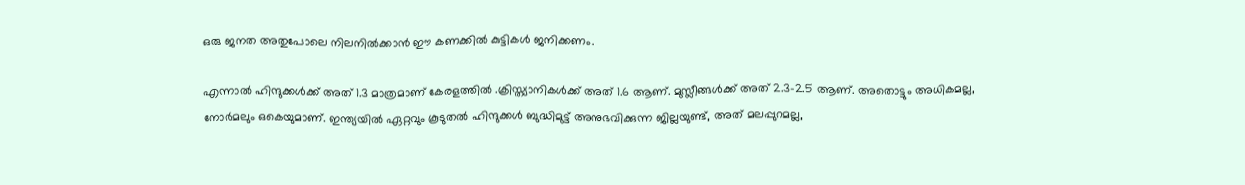ഒരു ജനത അതുപോലെ നിലനില്‍ക്കാൻ ഈ കണക്കില്‍ കുട്ടികള്‍ ജനിക്കണം.

എന്നാല്‍ ഹിന്ദുക്കള്‍ക്ക് അത് 1.3 മാത്രമാണ് കേരളത്തില്‍ .ക്രിസ്ത്യാനികള്‍ക്ക് അത് 1.6 ആണ്. മുസ്ലീങ്ങള്‍ക്ക് അത് 2.3-2.5 ആണ്. അതൊട്ടും അധികമല്ല, നോർമലും ഒകെയുമാണ്. ഇന്ത്യയില്‍ ഏറ്റവും കൂടുതല്‍ ഹിന്ദുക്കള്‍ ബുദ്ധിമുട്ട് അനുഭവിക്കുന്ന ജില്ലയുണ്ട്, അത് മലപ്പുറമല്ല,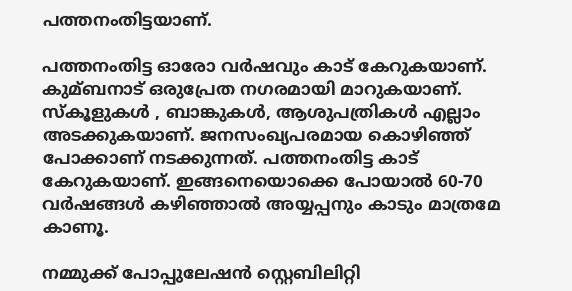പത്തനംതിട്ടയാണ്.

പത്തനംതിട്ട ഓരോ വർഷവും കാട് കേറുകയാണ്. കുമ്ബനാട് ഒരുപ്രേത നഗരമായി മാറുകയാണ്. സ്കൂളുകള്‍ , ബാങ്കുകള്‍, ആശുപത്രികള്‍ എല്ലാം അടക്കുകയാണ്. ജനസംഖ്യപരമായ കൊഴിഞ്ഞ് പോക്കാണ് നടക്കുന്നത്. പത്തനംതിട്ട കാട് കേറുകയാണ്. ഇങ്ങനെയൊക്കെ പോയാല്‍ 60-70 വർഷങ്ങള്‍ കഴിഞ്ഞാല്‍ അയ്യപ്പനും കാടും മാത്രമേ കാണൂ.

നമ്മുക്ക് പോപ്പുലേഷൻ സ്റ്റെബിലിറ്റി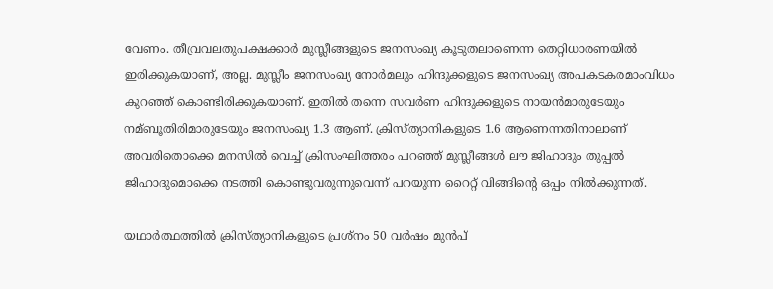വേണം. തീവ്രവലതുപക്ഷക്കാർ മുസ്ലീങ്ങളുടെ ജനസംഖ്യ കൂടുതലാണെന്ന തെറ്റിധാരണയില്‍ ഇരിക്കുകയാണ്, അല്ല. മുസ്ലീം ജനസംഖ്യ നോർമലും ഹിന്ദുക്കളുടെ ജനസംഖ്യ അപകടകരമാംവിധം കുറഞ്ഞ് കൊണ്ടിരിക്കുകയാണ്. ഇതില്‍ തന്നെ സവർണ ഹിന്ദുക്കളുടെ നായൻമാരുടേയും നമ്ബൂതിരിമാരുടേയും ജനസംഖ്യ 1.3 ആണ്. ക്രിസ്ത്യാനികളുടെ 1.6 ആണെന്നതിനാലാണ് അവരിതൊക്കെ മനസില്‍ വെച്ച്‌ ക്രിസംഘിത്തരം പറഞ്ഞ് മുസ്ലീങ്ങള്‍ ലൗ ജിഹാദും തുപ്പല്‍ ജിഹാദുമൊക്കെ നടത്തി കൊണ്ടുവരുന്നുവെന്ന് പറയുന്ന റൈറ്റ് വിങ്ങിന്റെ ഒപ്പം നില്‍ക്കുന്നത്.

യഥാർത്ഥത്തില്‍ ക്രിസ്ത്യാനികളുടെ പ്രശ്നം 50 വർഷം മുൻപ്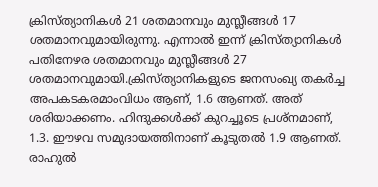ക്രിസ്ത്യാനികള്‍ 21 ശതമാനവും മുസ്ലീങ്ങള്‍ 17 ശതമാനവുമായിരുന്നു. എന്നാല്‍ ഇന്ന് ക്രിസ്ത്യാനികള്‍ പതിനേഴര ശതമാനവും മുസ്ലീങ്ങള്‍ 27 ശതമാനവുമായി.ക്രിസ്ത്യാനികളുടെ ജനസംഖ്യ തകർച്ച അപകടകരമാംവിധം ആണ്, 1.6 ആണത്. അത് ശരിയാക്കണം. ഹിന്ദുക്കള്‍ക്ക് കുറച്ചൂടെ പ്രശ്നമാണ്, 1.3. ഈഴവ സമുദായത്തിനാണ് കൂടുതല്‍ 1.9 ആണത്. രാഹുല്‍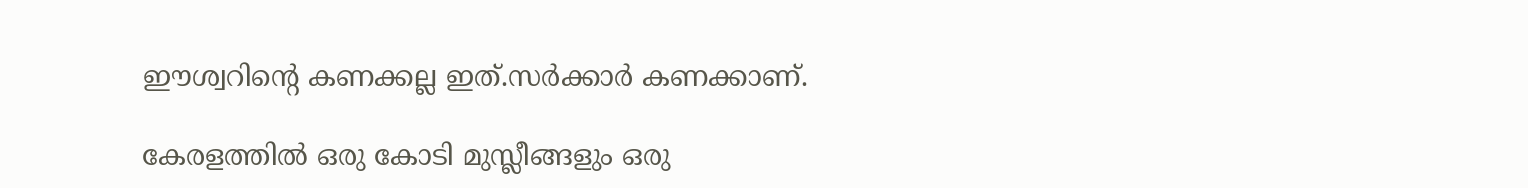ഈശ്വറിന്റെ കണക്കല്ല ഇത്.സർക്കാർ കണക്കാണ്.

കേരളത്തില്‍ ഒരു കോടി മുസ്ലീങ്ങളും ഒരു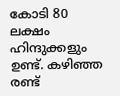കോടി 80 ലക്ഷം ഹിന്ദുക്കളും ഉണ്ട്. കഴിഞ്ഞ രണ്ട്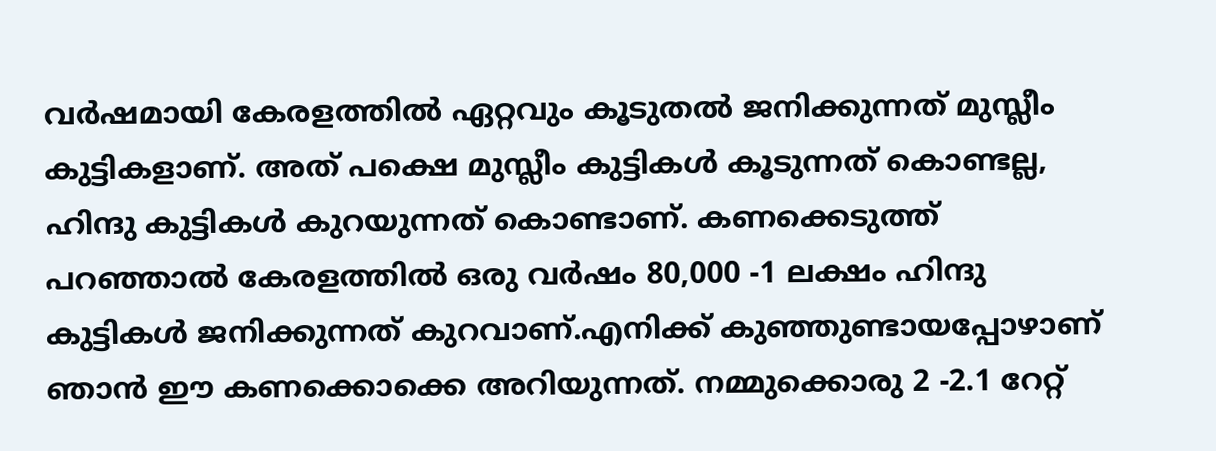വർഷമായി കേരളത്തില്‍ ഏറ്റവും കൂടുതല്‍ ജനിക്കുന്നത് മുസ്ലീം കുട്ടികളാണ്. അത് പക്ഷെ മുസ്ലീം കുട്ടികള്‍ കൂടുന്നത് കൊണ്ടല്ല, ഹിന്ദു കുട്ടികള്‍ കുറയുന്നത് കൊണ്ടാണ്. കണക്കെടുത്ത് പറഞ്ഞാല്‍ കേരളത്തില്‍ ഒരു വർഷം 80,000 -1 ലക്ഷം ഹിന്ദു കുട്ടികള്‍ ജനിക്കുന്നത് കുറവാണ്.എനിക്ക് കുഞ്ഞുണ്ടായപ്പോഴാണ് ഞാൻ ഈ കണക്കൊക്കെ അറിയുന്നത്. നമ്മുക്കൊരു 2 -2.1 റേറ്റ്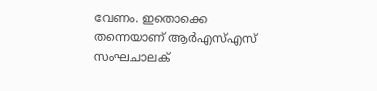വേണം. ഇതൊക്കെ തന്നെയാണ് ആർഎസ്‌എസ് സംഘചാലക്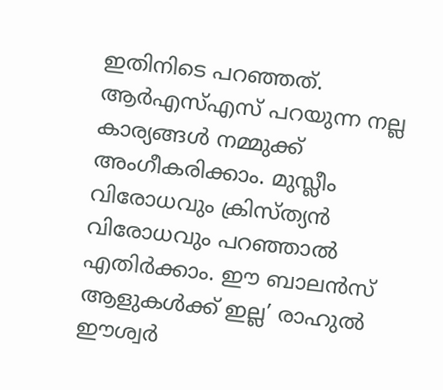ഇതിനിടെ പറഞ്ഞത്. ആർഎസ്‌എസ് പറയുന്ന നല്ല കാര്യങ്ങള്‍ നമ്മുക്ക് അംഗീകരിക്കാം. മുസ്ലീം വിരോധവും ക്രിസ്ത്യൻ വിരോധവും പറഞ്ഞാല്‍ എതിർക്കാം. ഈ ബാലൻസ് ആളുകള്‍ക്ക് ഇല്ല’ രാഹുല്‍ ഈശ്വർ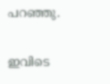പറഞ്ഞു.

ഇവിടെ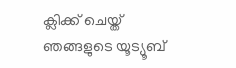ക്ലിക്ക് ചെയ്ത് ഞങ്ങളുടെ യൂട്യൂബ്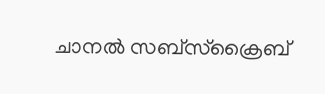ചാനൽ സബ്സ്ക്രൈബ്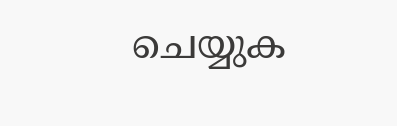ചെയ്യുക